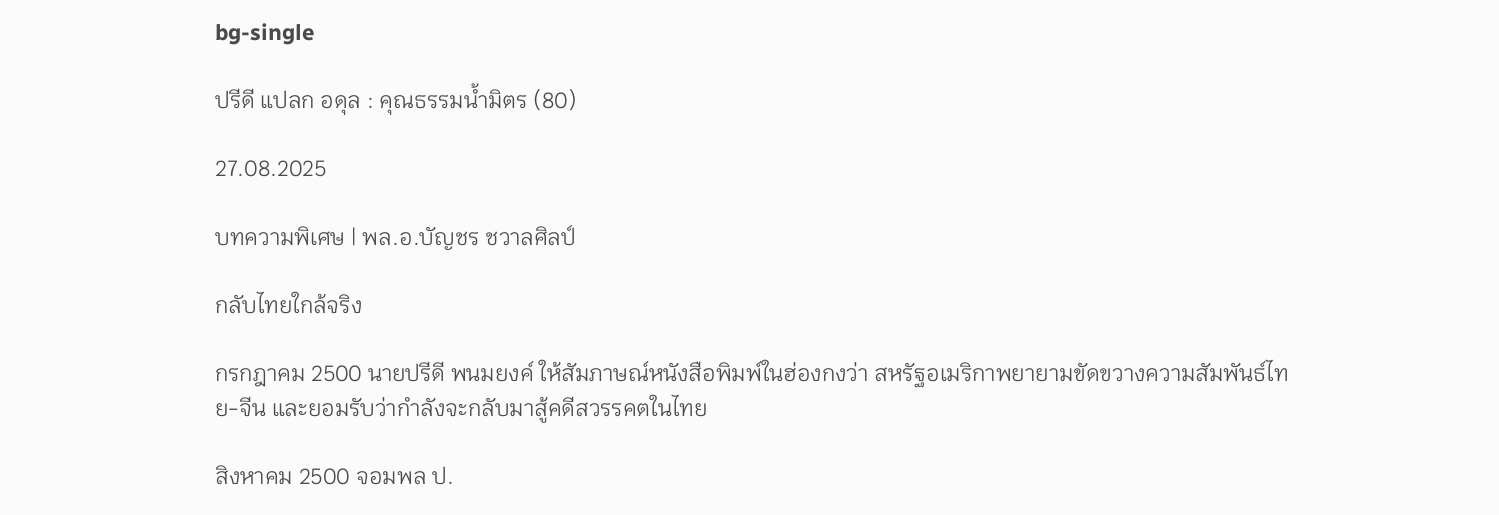bg-single

ปรีดี แปลก อดุล : คุณธรรมน้ำมิตร (80)

27.08.2025

บทความพิเศษ | พล.อ.บัญชร ชวาลศิลป์

กลับไทยใกล้จริง

กรกฎาคม 2500 นายปรีดี พนมยงค์ ให้สัมภาษณ์หนังสือพิมพ์ในฮ่องกงว่า สหรัฐอเมริกาพยายามขัดขวางความสัมพันธ์ไทย-จีน และยอมรับว่ากำลังจะกลับมาสู้คดีสวรรคตในไทย

สิงหาคม 2500 จอมพล ป.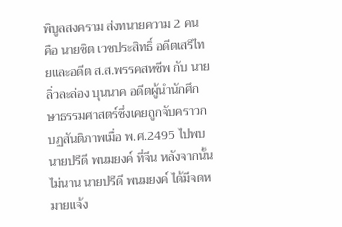พิบูลสงคราม ส่งทนายความ 2 คน คือ นายชิต เวชประสิทธิ์ อดีตเสรีไทยและอดีต ส.ส.พรรคสหชีพ กับ นายลิ่วละล่อง บุนนาค อดีตผู้นำนักศึกษาธรรมศาสตร์ซึ่งเคยถูกจับคราวกบฏสันติภาพเมื่อ พ.ศ.2495 ไปพบนายปรีดี พนมยงค์ ที่จีน หลังจากนั้นไม่นาน นายปรีดี พนมยงค์ ได้มีจดหมายแจ้ง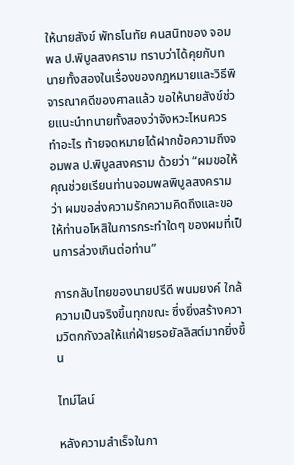ให้นายสังข์ พัทธโนทัย คนสนิทของ จอมพล ป.พิบูลสงคราม ทราบว่าได้คุยกับทนายทั้งสองในเรื่องของกฎหมายและวิธีพิจารณาคดีของศาลแล้ว ขอให้นายสังข์ช่วยแนะนำทนายทั้งสองว่าจังหวะไหนควรทำอะไร ท้ายจดหมายได้ฝากข้อความถึงจอมพล ป.พิบูลสงคราม ด้วยว่า “ผมขอให้คุณช่วยเรียนท่านจอมพลพิบูลสงครามว่า ผมขอส่งความรักความคิดถึงและขอให้ท่านอโหสิในการกระทำใดๆ ของผมที่เป็นการล่วงเกินต่อท่าน”

การกลับไทยของนายปรีดี พนมยงค์ ใกล้ความเป็นจริงขึ้นทุกขณะ ซึ่งยิ่งสร้างความวิตกกังวลให้แก่ฝ่ายรอยัลลิสต์มากยิ่งขึ้น

ไทม์ไลน์

หลังความสำเร็จในกา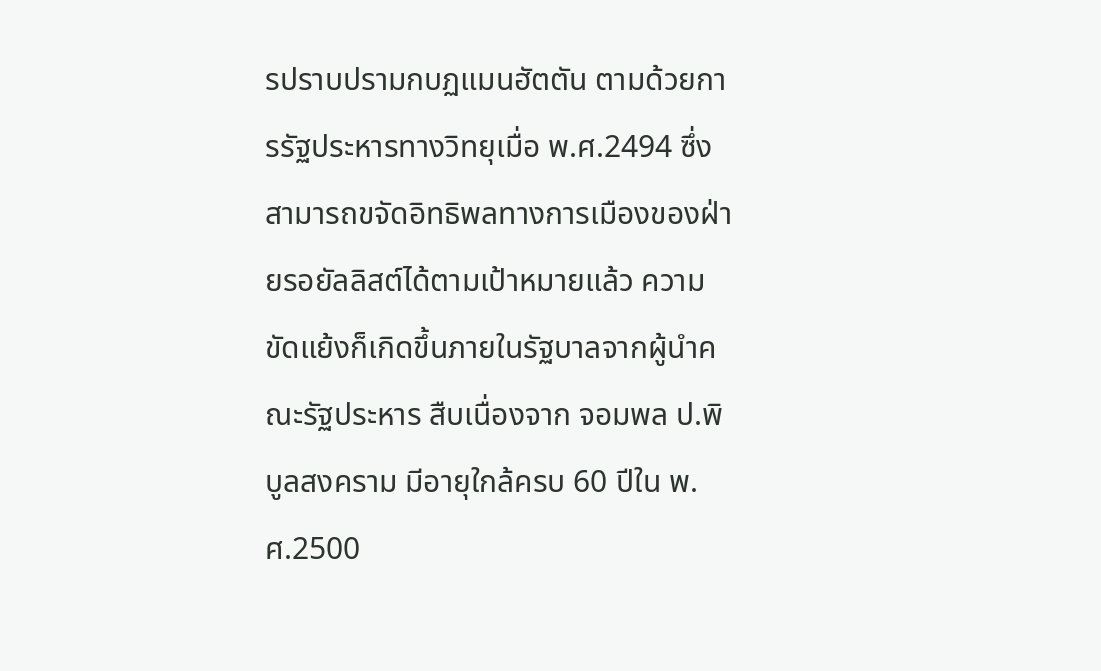รปราบปรามกบฏแมนฮัตตัน ตามด้วยการรัฐประหารทางวิทยุเมื่อ พ.ศ.2494 ซึ่งสามารถขจัดอิทธิพลทางการเมืองของฝ่ายรอยัลลิสต์ได้ตามเป้าหมายแล้ว ความขัดแย้งก็เกิดขึ้นภายในรัฐบาลจากผู้นำคณะรัฐประหาร สืบเนื่องจาก จอมพล ป.พิบูลสงคราม มีอายุใกล้ครบ 60 ปีใน พ.ศ.2500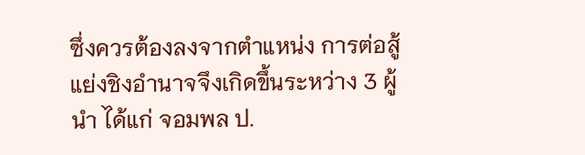ซึ่งควรต้องลงจากตำแหน่ง การต่อสู้แย่งชิงอำนาจจึงเกิดขึ้นระหว่าง 3 ผู้นำ ได้แก่ จอมพล ป.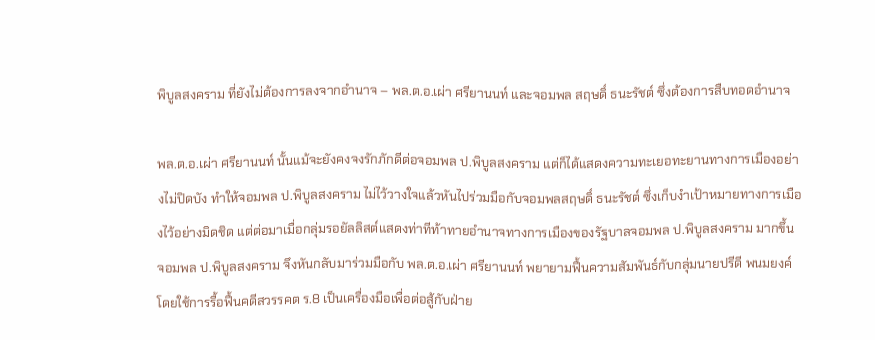พิบูลสงคราม ที่ยังไม่ต้องการลงจากอำนาจ – พล.ต.อ.เผ่า ศรียานนท์ และจอมพล สฤษดิ์ ธนะรัชต์ ซึ่งต้องการสืบทอดอำนาจ

พล.ต.อ.เผ่า ศรียานนท์ นั้นแม้จะยังคงจงรักภักดีต่อจอมพล ป.พิบูลสงคราม แต่ก็ได้แสดงความทะเยอทะยานทางการเมืองอย่างไม่ปิดบัง ทำให้จอมพล ป.พิบูลสงคราม ไม่ไว้วางใจแล้วหันไปร่วมมือกับจอมพลสฤษดิ์ ธนะรัชต์ ซึ่งเก็บงำเป้าหมายทางการเมืองไว้อย่างมิดชิด แต่ต่อมาเมื่อกลุ่มรอยัลลิสต์แสดงท่าทีท้าทายอำนาจทางการเมืองของรัฐบาลจอมพล ป.พิบูลสงคราม มากขึ้น จอมพล ป.พิบูลสงคราม จึงหันกลับมาร่วมมือกับ พล.ต.อ.เผ่า ศรียานนท์ พยายามฟื้นความสัมพันธ์กับกลุ่มนายปรีดี พนมยงค์ โดยใช้การรื้อฟื้นคดีสวรรคต ร.8 เป็นเครื่องมือเพื่อต่อสู้กับฝ่าย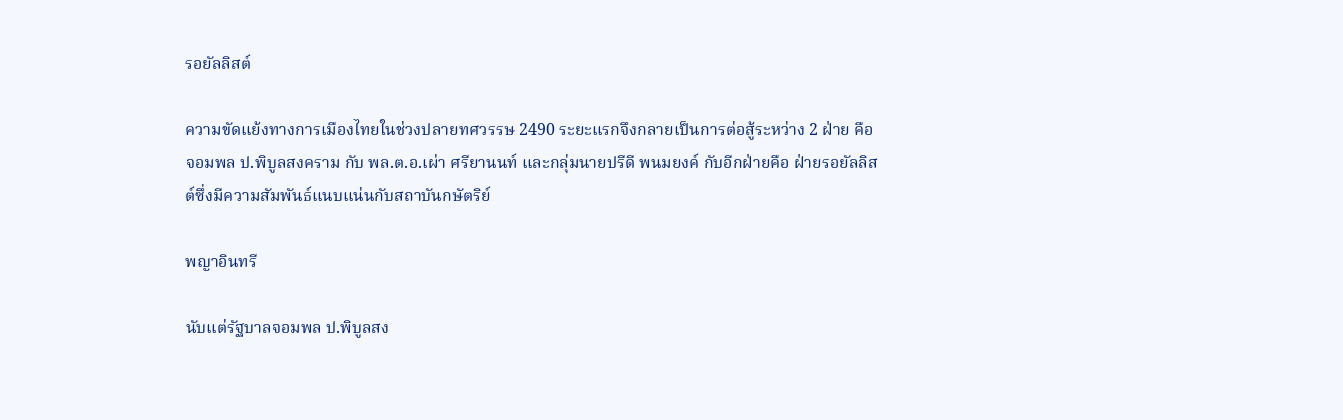รอยัลลิสต์

ความขัดแย้งทางการเมืองไทยในช่วงปลายทศวรรษ 2490 ระยะแรกจึงกลายเป็นการต่อสู้ระหว่าง 2 ฝ่าย คือ จอมพล ป.พิบูลสงคราม กับ พล.ต.อ.เผ่า ศรียานนท์ และกลุ่มนายปรีดี พนมยงค์ กับอีกฝ่ายคือ ฝ่ายรอยัลลิสต์ซึ่งมีความสัมพันธ์แนบแน่นกับสถาบันกษัตริย์

พญาอินทรี

นับแต่รัฐบาลจอมพล ป.พิบูลสง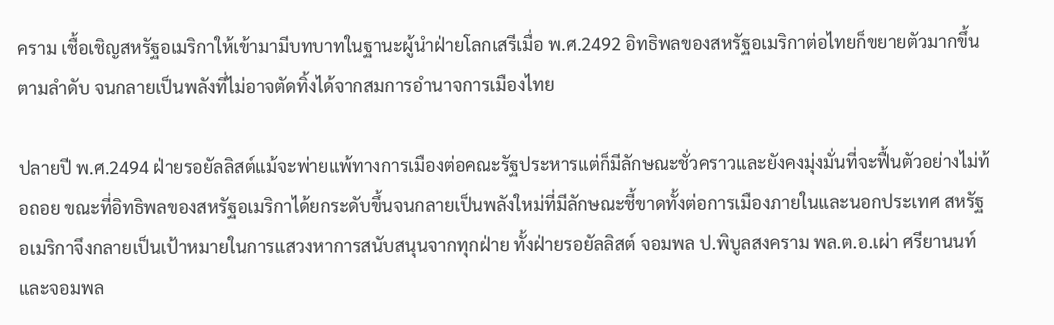คราม เชื้อเชิญสหรัฐอเมริกาให้เข้ามามีบทบาทในฐานะผู้นำฝ่ายโลกเสรีเมื่อ พ.ศ.2492 อิทธิพลของสหรัฐอเมริกาต่อไทยก็ขยายตัวมากขึ้นตามลำดับ จนกลายเป็นพลังที่ไม่อาจตัดทิ้งได้จากสมการอำนาจการเมืองไทย

ปลายปี พ.ศ.2494 ฝ่ายรอยัลลิสต์แม้จะพ่ายแพ้ทางการเมืองต่อคณะรัฐประหารแต่ก็มีลักษณะชั่วคราวและยังคงมุ่งมั่นที่จะฟื้นตัวอย่างไม่ท้อถอย ขณะที่อิทธิพลของสหรัฐอเมริกาได้ยกระดับขึ้นจนกลายเป็นพลังใหม่ที่มีลักษณะชี้ขาดทั้งต่อการเมืองภายในและนอกประเทศ สหรัฐอเมริกาจึงกลายเป็นเป้าหมายในการแสวงหาการสนับสนุนจากทุกฝ่าย ทั้งฝ่ายรอยัลลิสต์ จอมพล ป.พิบูลสงคราม พล.ต.อ.เผ่า ศรียานนท์ และจอมพล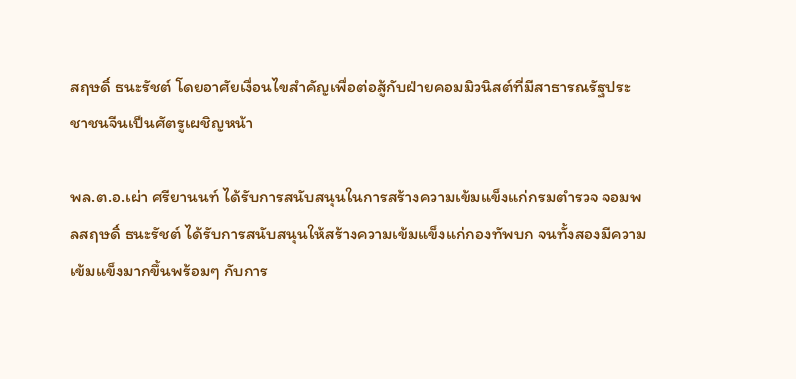สฤษดิ์ ธนะรัชต์ โดยอาศัยเงื่อนไขสำคัญเพื่อต่อสู้กับฝ่ายคอมมิวนิสต์ที่มีสาธารณรัฐประชาชนจีนเป็นศัตรูเผชิญหน้า

พล.ต.อ.เผ่า ศรียานนท์ ได้รับการสนับสนุนในการสร้างความเข้มแข็งแก่กรมตำรวจ จอมพลสฤษดิ์ ธนะรัชต์ ได้รับการสนับสนุนให้สร้างความเข้มแข็งแก่กองทัพบก จนทั้งสองมีความเข้มแข็งมากขึ้นพร้อมๆ กับการ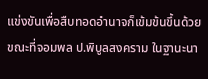แข่งขันเพื่อสืบทอดอำนาจก็เข้มข้นขึ้นด้วย ขณะที่จอมพล ป.พิบูลสงคราม ในฐานะนา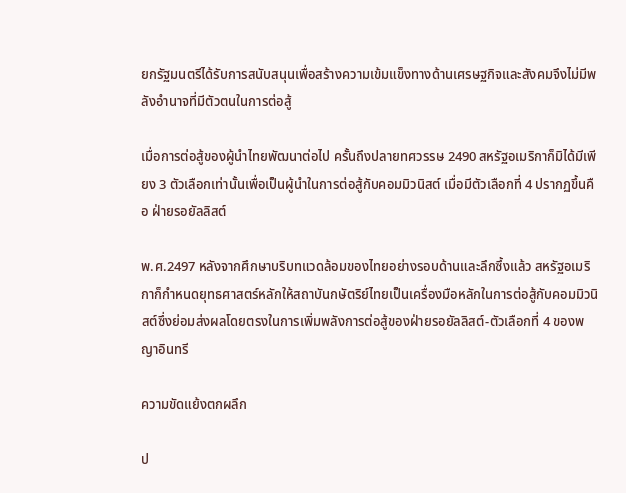ยกรัฐมนตรีได้รับการสนับสนุนเพื่อสร้างความเข้มแข็งทางด้านเศรษฐกิจและสังคมจึงไม่มีพลังอำนาจที่มีตัวตนในการต่อสู้

เมื่อการต่อสู้ของผู้นำไทยพัฒนาต่อไป ครั้นถึงปลายทศวรรษ 2490 สหรัฐอเมริกาก็มิได้มีเพียง 3 ตัวเลือกเท่านั้นเพื่อเป็นผู้นำในการต่อสู้กับคอมมิวนิสต์ เมื่อมีตัวเลือกที่ 4 ปรากฏขึ้นคือ ฝ่ายรอยัลลิสต์

พ.ศ.2497 หลังจากศึกษาบริบทแวดล้อมของไทยอย่างรอบด้านและลึกซึ้งแล้ว สหรัฐอเมริกาก็กำหนดยุทธศาสตร์หลักให้สถาบันกษัตริย์ไทยเป็นเครื่องมือหลักในการต่อสู้กับคอมมิวนิสต์ซึ่งย่อมส่งผลโดยตรงในการเพิ่มพลังการต่อสู้ของฝ่ายรอยัลลิสต์-ตัวเลือกที่ 4 ของพญาอินทรี

ความขัดแย้งตกผลึก

ป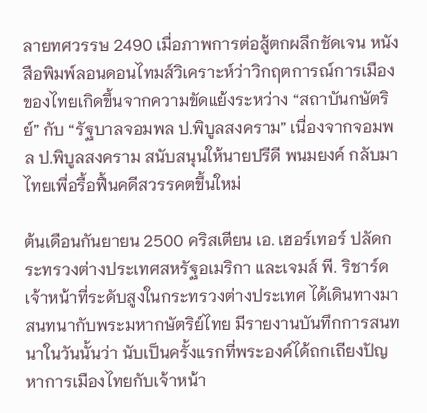ลายทศวรรษ 2490 เมื่อภาพการต่อสู้ตกผลึกชัดเจน หนังสือพิมพ์ลอนดอนไทมส์วิเคราะห์ว่าวิกฤตการณ์การเมืองของไทยเกิดขึ้นจากความขัดแย้งระหว่าง “สถาบันกษัตริย์” กับ “รัฐบาลจอมพล ป.พิบูลสงคราม” เนื่องจากจอมพล ป.พิบูลสงคราม สนับสนุนให้นายปรีดี พนมยงค์ กลับมาไทยเพื่อรื้อฟื้นคดีสวรรคตขึ้นใหม่

ต้นเดือนกันยายน 2500 คริสเตียน เอ. เฮอร์เทอร์ ปลัดกระทรวงต่างประเทศสหรัฐอเมริกา และเจมส์ พี. ริชาร์ด เจ้าหน้าที่ระดับสูงในกระทรวงต่างประเทศ ได้เดินทางมาสนทนากับพระมหากษัตริย์ไทย มีรายงานบันทึกการสนทนาในวันนั้นว่า นับเป็นครั้งแรกที่พระองค์ได้ถกเถียงปัญหาการเมืองไทยกับเจ้าหน้า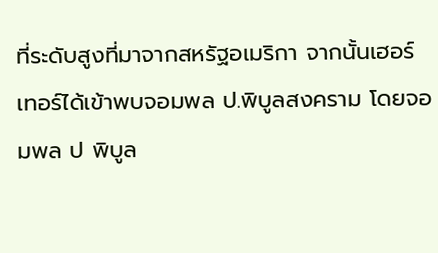ที่ระดับสูงที่มาจากสหรัฐอเมริกา จากนั้นเฮอร์เทอร์ได้เข้าพบจอมพล ป.พิบูลสงคราม โดยจอมพล ป พิบูล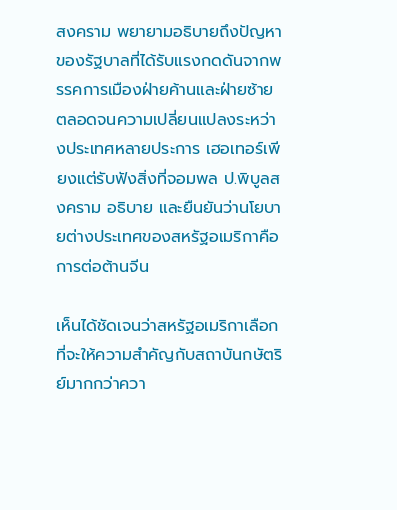สงคราม พยายามอธิบายถึงปัญหาของรัฐบาลที่ได้รับแรงกดดันจากพรรคการเมืองฝ่ายค้านและฝ่ายซ้าย ตลอดจนความเปลี่ยนแปลงระหว่างประเทศหลายประการ เฮอเทอร์เพียงแต่รับฟังสิ่งที่จอมพล ป.พิบูลสงคราม อธิบาย และยืนยันว่านโยบายต่างประเทศของสหรัฐอเมริกาคือการต่อต้านจีน

เห็นได้ชัดเจนว่าสหรัฐอเมริกาเลือกที่จะให้ความสำคัญกับสถาบันกษัตริย์มากกว่าควา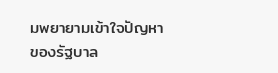มพยายามเข้าใจปัญหาของรัฐบาล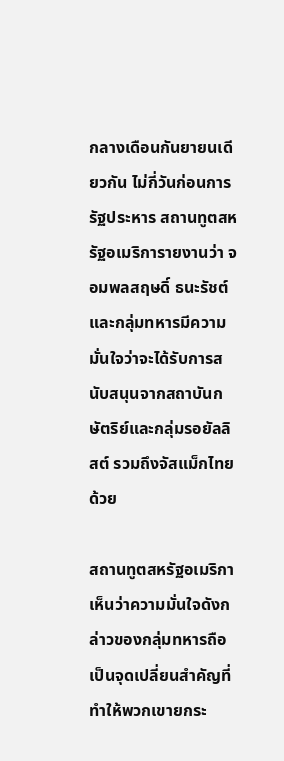กลางเดือนกันยายนเดียวกัน ไม่กี่วันก่อนการรัฐประหาร สถานทูตสหรัฐอเมริการายงานว่า จอมพลสฤษดิ์ ธนะรัชต์ และกลุ่มทหารมีความมั่นใจว่าจะได้รับการสนับสนุนจากสถาบันกษัตริย์และกลุ่มรอยัลลิสต์ รวมถึงจัสแม็กไทยด้วย

สถานทูตสหรัฐอเมริกาเห็นว่าความมั่นใจดังกล่าวของกลุ่มทหารถือเป็นจุดเปลี่ยนสำคัญที่ทำให้พวกเขายกระ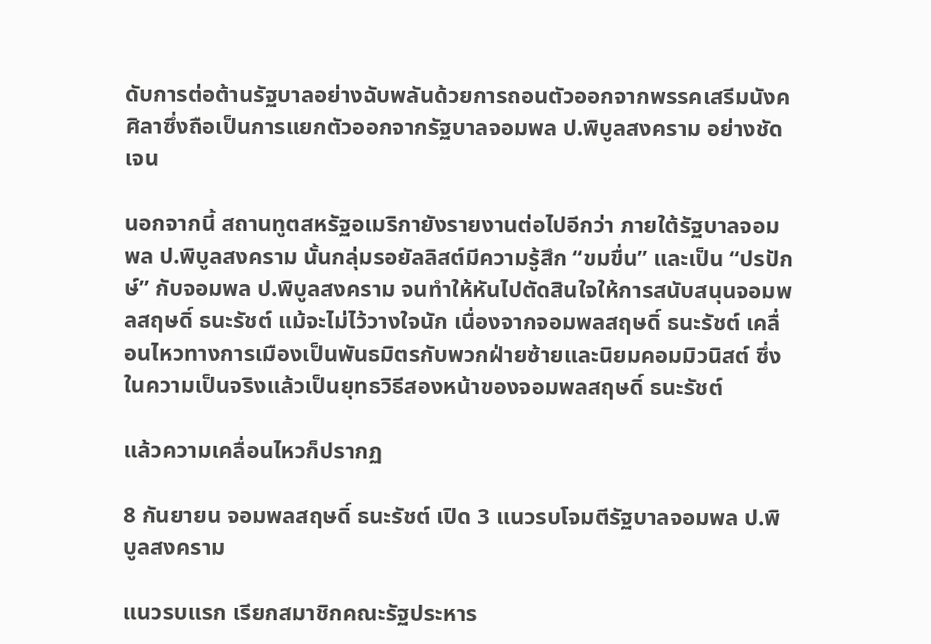ดับการต่อต้านรัฐบาลอย่างฉับพลันด้วยการถอนตัวออกจากพรรคเสรีมนังคศิลาซึ่งถือเป็นการแยกตัวออกจากรัฐบาลจอมพล ป.พิบูลสงคราม อย่างชัดเจน

นอกจากนี้ สถานทูตสหรัฐอเมริกายังรายงานต่อไปอีกว่า ภายใต้รัฐบาลจอมพล ป.พิบูลสงคราม นั้นกลุ่มรอยัลลิสต์มีความรู้สึก “ขมขื่น” และเป็น “ปรปักษ์” กับจอมพล ป.พิบูลสงคราม จนทำให้หันไปตัดสินใจให้การสนับสนุนจอมพลสฤษดิ์ ธนะรัชต์ แม้จะไม่ไว้วางใจนัก เนื่องจากจอมพลสฤษดิ์ ธนะรัชต์ เคลื่อนไหวทางการเมืองเป็นพันธมิตรกับพวกฝ่ายซ้ายและนิยมคอมมิวนิสต์ ซึ่งในความเป็นจริงแล้วเป็นยุทธวิธีสองหน้าของจอมพลสฤษดิ์ ธนะรัชต์

แล้วความเคลื่อนไหวก็ปรากฏ

8 กันยายน จอมพลสฤษดิ์ ธนะรัชต์ เปิด 3 แนวรบโจมตีรัฐบาลจอมพล ป.พิบูลสงคราม

แนวรบแรก เรียกสมาชิกคณะรัฐประหาร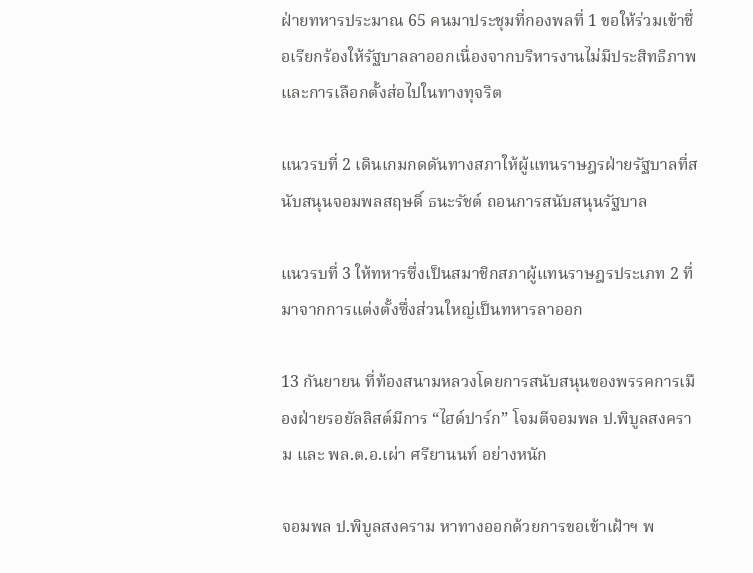ฝ่ายทหารประมาณ 65 คนมาประชุมที่กองพลที่ 1 ขอให้ร่วมเข้าชื่อเรียกร้องให้รัฐบาลลาออกเนื่องจากบริหารงานไม่มีประสิทธิภาพและการเลือกตั้งส่อไปในทางทุจริต

แนวรบที่ 2 เดินเกมกดดันทางสภาให้ผู้แทนราษฎรฝ่ายรัฐบาลที่สนับสนุนจอมพลสฤษดิ์ ธนะรัชต์ ถอนการสนับสนุนรัฐบาล

แนวรบที่ 3 ให้ทหารซึ่งเป็นสมาชิกสภาผู้แทนราษฎรประเภท 2 ที่มาจากการแต่งตั้งซึ่งส่วนใหญ่เป็นทหารลาออก

13 กันยายน ที่ท้องสนามหลวงโดยการสนับสนุนของพรรคการเมืองฝ่ายรอยัลลิสต์มีการ “ไฮด์ปาร์ก” โจมตีจอมพล ป.พิบูลสงคราม และ พล.ต.อ.เผ่า ศรียานนท์ อย่างหนัก

จอมพล ป.พิบูลสงคราม หาทางออกด้วยการขอเข้าเฝ้าฯ พ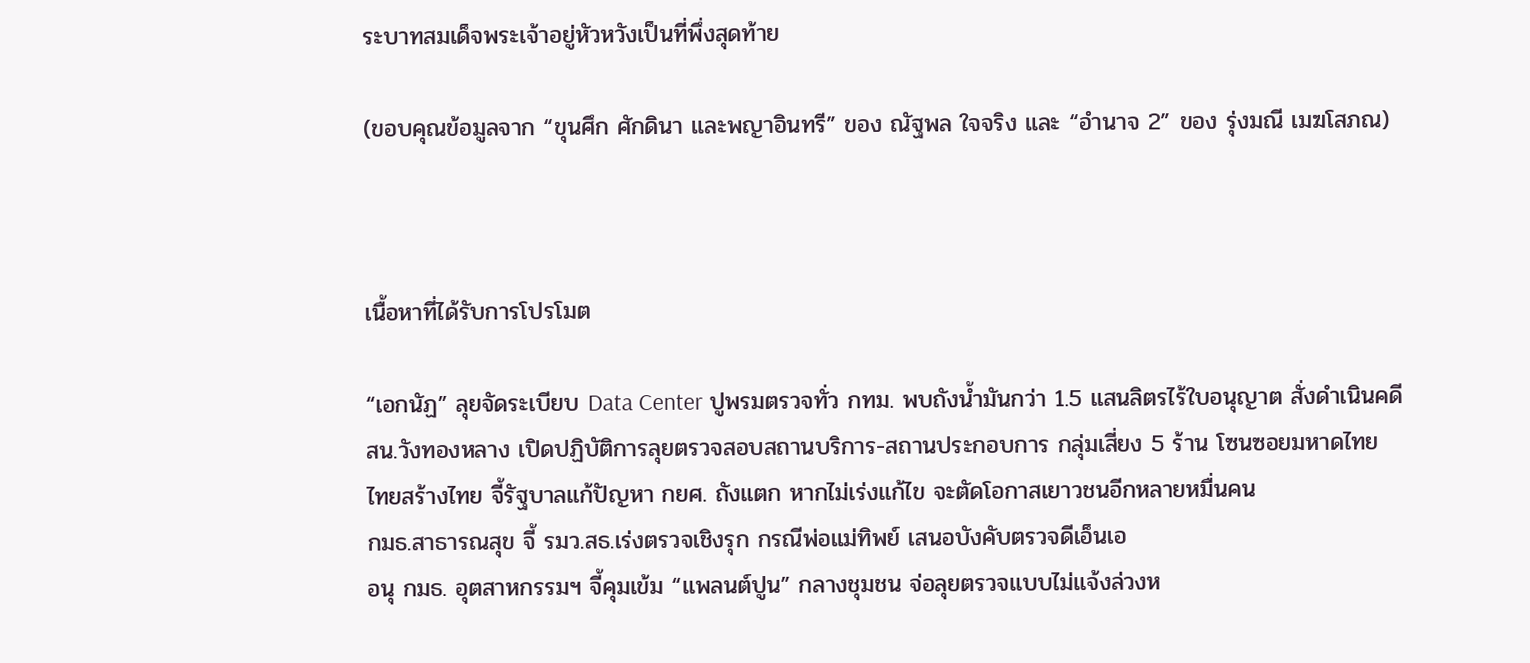ระบาทสมเด็จพระเจ้าอยู่หัวหวังเป็นที่พึ่งสุดท้าย

(ขอบคุณข้อมูลจาก “ขุนศึก ศักดินา และพญาอินทรี” ของ ณัฐพล ใจจริง และ “อำนาจ 2” ของ รุ่งมณี เมฆโสภณ)



เนื้อหาที่ได้รับการโปรโมต

“เอกนัฏ” ลุยจัดระเบียบ Data Center ปูพรมตรวจทั่ว กทม. พบถังน้ำมันกว่า 1.5 แสนลิตรไร้ใบอนุญาต สั่งดำเนินคดี
สน.วังทองหลาง เปิดปฏิบัติการลุยตรวจสอบสถานบริการ-สถานประกอบการ กลุ่มเสี่ยง 5 ร้าน โซนซอยมหาดไทย
ไทยสร้างไทย จี้รัฐบาลแก้ปัญหา กยศ. ถังแตก หากไม่เร่งแก้ไข จะตัดโอกาสเยาวชนอีกหลายหมื่นคน
กมธ.สาธารณสุข จี้ รมว.สธ.เร่งตรวจเชิงรุก กรณีพ่อแม่ทิพย์ เสนอบังคับตรวจดีเอ็นเอ
อนุ กมธ. อุตสาหกรรมฯ จี้คุมเข้ม “แพลนต์ปูน” กลางชุมชน จ่อลุยตรวจแบบไม่แจ้งล่วงห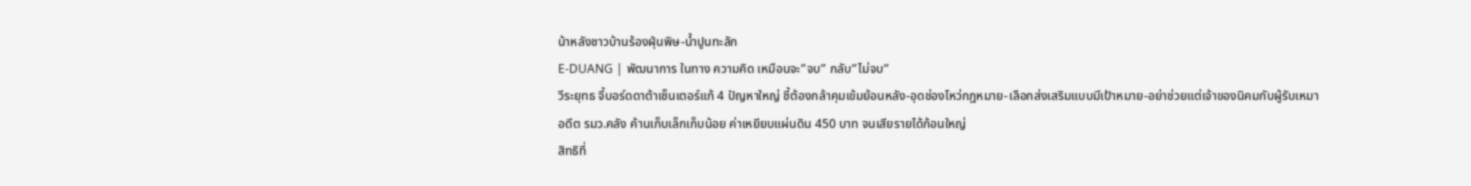น้าหลังชาวบ้านร้องฝุ่นพิษ-น้ำปูนทะลัก
E-DUANG | พัฒนาการ ในทาง ความคิด เหมือนจะ”จบ” กลับ”ไม่จบ”
วีระยุทธ จี้บอร์ดดาต้าเซ็นเตอร์แก้ 4 ปัญหาใหญ่ ชี้ต้องกล้าคุมเข้มย้อนหลัง-อุดช่องโหว่กฎหมาย-เลือกส่งเสริมแบบมีเป้าหมาย-อย่าช่วยแต่เจ้าของนิคมกับผู้รับเหมา
อดีต รมว.คลัง ค้านเก็บเล็กเก็บน้อย ค่าเหยียบแผ่นดิน 450 บาท จนเสียรายได้ก้อนใหญ่
สิทธิที่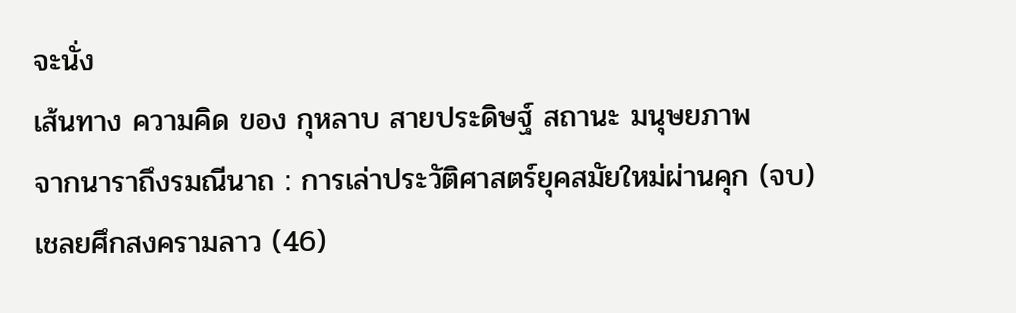จะนั่ง
เส้นทาง ความคิด ของ กุหลาบ สายประดิษฐ์ สถานะ มนุษยภาพ
จากนาราถึงรมณีนาถ : การเล่าประวัติศาสตร์ยุคสมัยใหม่ผ่านคุก (จบ)
เชลยศึกสงครามลาว (46)